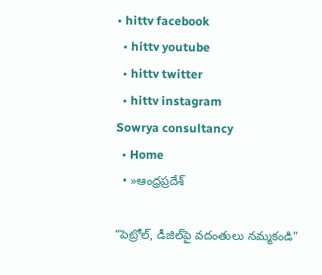• hittv facebook
  • hittv youtube
  • hittv twitter
  • hittv instagram
Sowrya consultancy
  • Home
  • »ఆంధ్రప్రదేశ్

“పెట్రోల్, డీజిల్‌పై వదంతులు నమ్మకండి”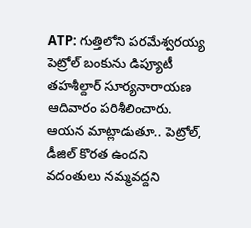ATP: గుత్తిలోని పరమేశ్వరయ్య పెట్రోల్ బంకును డిప్యూటీ తహశీల్దార్ సూర్యనారాయణ ఆదివారం పరిశీలించారు. ఆయన మాట్లాడుతూ.. పెట్రోల్, డీజిల్ కొరత ఉందని వదంతులు నమ్మవద్దని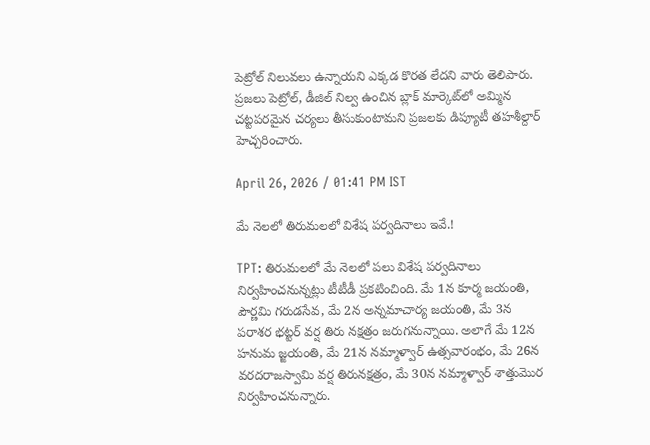పెట్రోల్ నిలువలు ఉన్నాయని ఎక్కడ కొరత లేదని వారు తెలిపారు. ప్రజలు పెట్రోల్, డీజిల్ నిల్వ ఉంచిన బ్లాక్ మార్కెట్‌లో అమ్మిన చట్టపరమైన చర్యలు తీసుకుంటామని ప్రజలకు డిప్యూటీ తహశీల్దార్ హెచ్చరించారు.

April 26, 2026 / 01:41 PM IST

మే నెలలో తిరుమలలో విశేష పర్వదినాలు ఇవే.!

TPT: తిరుమలలో మే నెలలో పలు విశేష పర్వదినాలు నిర్వహించనున్నట్లు టీటీడీ ప్రకటించింది. మే 1న కూర్మ జయంతి, పౌర్ణమి గరుడసేవ, మే 2న అన్నమాచార్య జయంతి, మే 3న పరాశర భట్టర్ వర్ష తిరు నక్షత్రం జరుగనున్నాయి. అలాగే మే 12న హనుమ జ్జయంతి, మే 21న నమ్మాళ్వార్ ఉత్సవారంభం, మే 26న వరదరాజస్వామి వర్ష తిరునక్షత్రం, మే 30న నమ్మాళ్వార్ శాత్తుమొర నిర్వహించనున్నారు.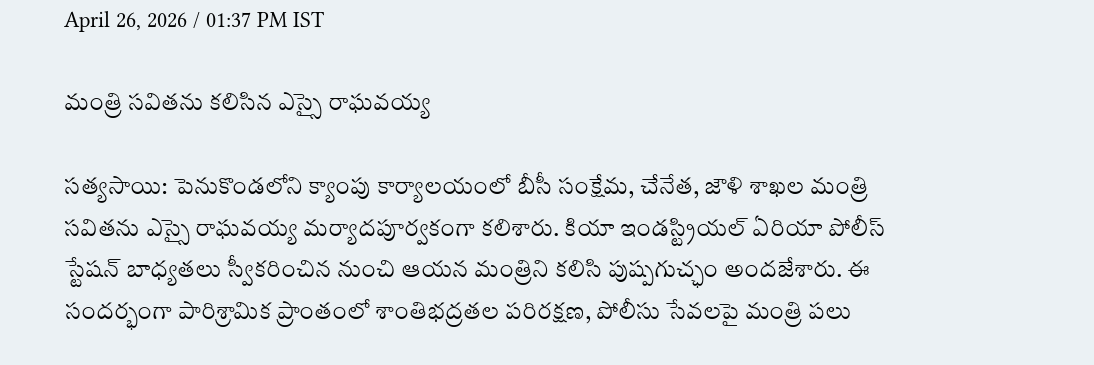April 26, 2026 / 01:37 PM IST

మంత్రి సవితను కలిసిన ఎస్సై రాఘవయ్య

సత్యసాయి: పెనుకొండలోని క్యాంపు కార్యాలయంలో బీసీ సంక్షేమ, చేనేత, జౌళి శాఖల మంత్రి సవితను ఎస్సై రాఘవయ్య మర్యాదపూర్వకంగా కలిశారు. కియా ఇండస్ట్రియల్ ఏరియా పోలీస్ స్టేషన్ బాధ్యతలు స్వీకరించిన నుంచి ఆయన మంత్రిని కలిసి పుష్పగుచ్ఛం అందజేశారు. ఈ సందర్భంగా పారిశ్రామిక ప్రాంతంలో శాంతిభద్రతల పరిరక్షణ, పోలీసు సేవలపై మంత్రి పలు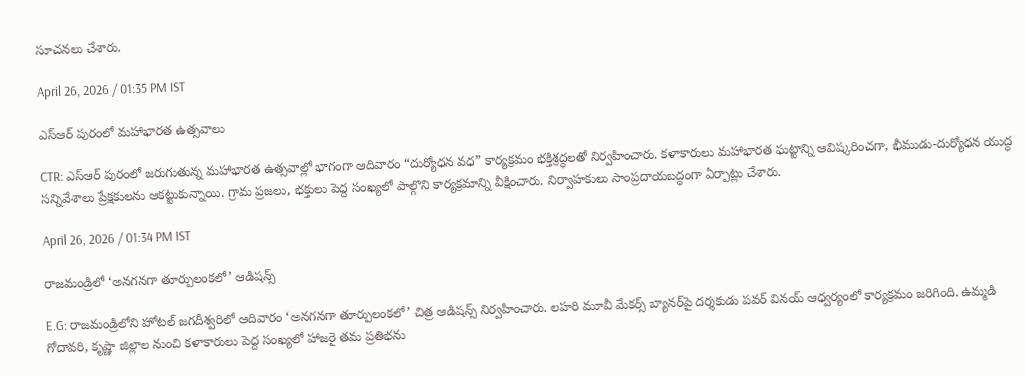సూచనలు చేశారు.

April 26, 2026 / 01:35 PM IST

ఎస్‌ఆర్ పురంలో మహాభారత ఉత్సవాలు

CTR: ఎస్‌ఆర్ పురంలో జరుగుతున్న మహాభారత ఉత్సవాల్లో భాగంగా ఆదివారం “దుర్యోధన వధ” కార్యక్రమం భక్తిశ్రద్ధలతో నిర్వహించారు. కళాకారులు మహాభారత ఘట్టాన్ని ఆవిష్కరించగా, భీముడు-దుర్యోధన యుద్ధ సన్నివేశాలు ప్రేక్షకులను ఆకట్టుకున్నాయి. గ్రామ ప్రజలు, భక్తులు పెద్ద సంఖ్యలో పాల్గొని కార్యక్రమాన్ని వీక్షించారు. నిర్వాహకులు సాంప్రదాయబద్ధంగా ఏర్పాట్లు చేశారు.

April 26, 2026 / 01:34 PM IST

రాజమండ్రిలో ‘అనగనగా తూర్పులంకలో’ ఆడిషన్స్

E.G: రాజమండ్రిలోని హోటల్ జగదీశ్వరిలో ఆదివారం ‘అనగనగా తూర్పులంకలో’ చిత్ర ఆడిషన్స్ నిర్వహించారు. లహరి మూవీ మేకర్స్ బ్యానర్‌పై దర్శకుడు పవర్ వినయ్ ఆధ్వర్యంలో కార్యక్రమం జరిగింది. ఉమ్మడి గోదావరి, కృష్ణా జిల్లాల నుంచి కళాకారులు పెద్ద సంఖ్యలో హాజరై తమ ప్రతిభను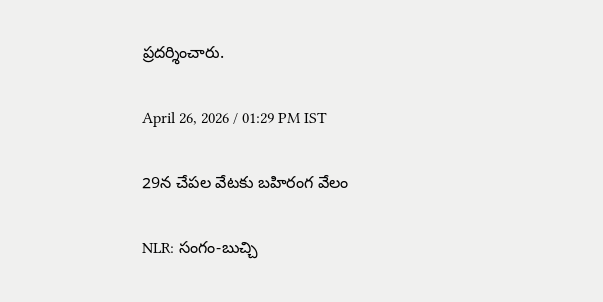ప్రదర్శించారు.

April 26, 2026 / 01:29 PM IST

29న చేపల వేటకు బహిరంగ వేలం

NLR: సంగం-బుచ్చి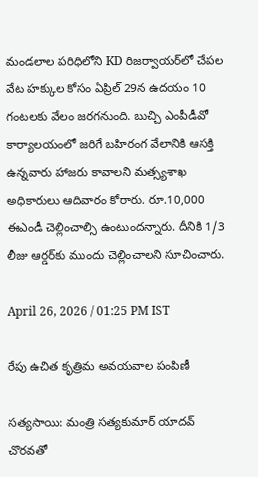మండలాల పరిధిలోని KD రిజర్వాయర్‌లో చేపల వేట హక్కుల కోసం ఏప్రిల్ 29న ఉదయం 10 గంటలకు వేలం జరగనుంది. బుచ్చి ఎంపీడీవో కార్యాలయంలో జరిగే బహిరంగ వేలానికి ఆసక్తి ఉన్నవారు హాజరు కావాలని మత్స్యశాఖ అధికారులు ఆదివారం కోరారు. రూ.10,000 ఈఎండీ చెల్లించాల్సి ఉంటుందన్నారు. దీనికి 1/3 లీజు ఆర్డర్‌కు ముందు చెల్లించాలని సూచించారు.

April 26, 2026 / 01:25 PM IST

రేపు ఉచిత కృత్రిమ అవయవాల పంపిణీ

సత్యసాయి: మంత్రి సత్యకుమార్ యాదవ్ చొరవతో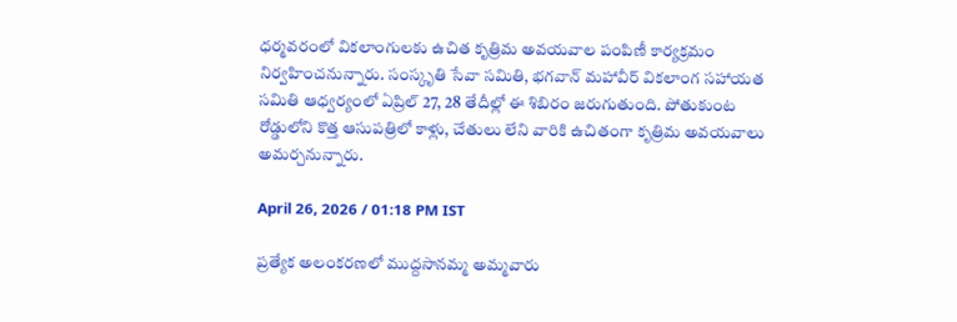ధర్మవరంలో వికలాంగులకు ఉచిత కృత్రిమ అవయవాల పంపిణీ కార్యక్రమం నిర్వహించనున్నారు. సంస్కృతి సేవా సమితి, భగవాన్ మహావీర్ వికలాంగ సహాయత సమితి ఆధ్వర్యంలో ఏప్రిల్ 27, 28 తేదీల్లో ఈ శిబిరం జరుగుతుంది. పోతుకుంట రోడ్డులోని కొత్త ఆసుపత్రిలో కాళ్లు, చేతులు లేని వారికి ఉచితంగా కృత్రిమ అవయవాలు అమర్చనున్నారు.

April 26, 2026 / 01:18 PM IST

ప్రత్యేక అలంకరణలో ముద్దసానమ్మ అమ్మవారు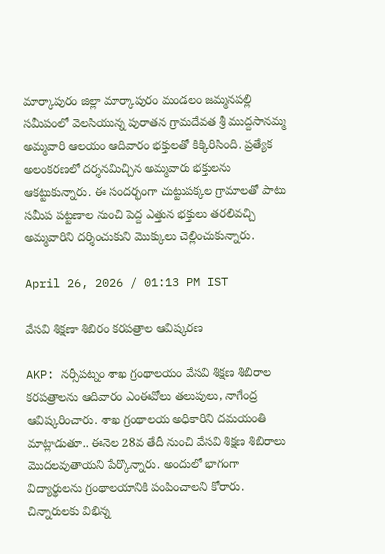మార్కాపురం జిల్లా మార్కాపురం మండలం జమ్మనపల్లి సమీపంలో వెలసియున్న పురాతన గ్రామదేవత శ్రీ ముద్దసానమ్మ అమ్మవారి ఆలయం ఆదివారం భక్తులతో కిక్కిరిసింది. ప్రత్యేక అలంకరణలో దర్శనమిచ్చిన అమ్మవారు భక్తులను ఆకట్టుకున్నారు. ఈ సందర్భంగా చుట్టుపక్కల గ్రామాలతో పాటు సమీప పట్టణాల నుంచి పెద్ద ఎత్తున భక్తులు తరలివచ్చి అమ్మవారిని దర్శించుకుని మొక్కులు చెల్లించుకున్నారు.

April 26, 2026 / 01:13 PM IST

వేసవి శిక్షణా శిబిరం కరపత్రాల ఆవిష్కరణ

AKP: నర్సీపట్నం శాఖ గ్రంథాలయం వేసవి శిక్షణ శిబిరాల కరపత్రాలను ఆదివారం ఎంఈవోలు తలుపులు, నాగేంద్ర ఆవిష్కరించారు. శాఖ గ్రంథాలయ అధికారిని దమయంతి మాట్లాడుతూ.. ఈనెల 28వ తేదీ నుంచి వేసవి శిక్షణ శిబిరాలు మొదలవుతాయని పేర్కొన్నారు. అందులో భాగంగా విద్యార్థులను గ్రంథాలయానికి పంపించాలని కోరారు. చిన్నారులకు విభిన్న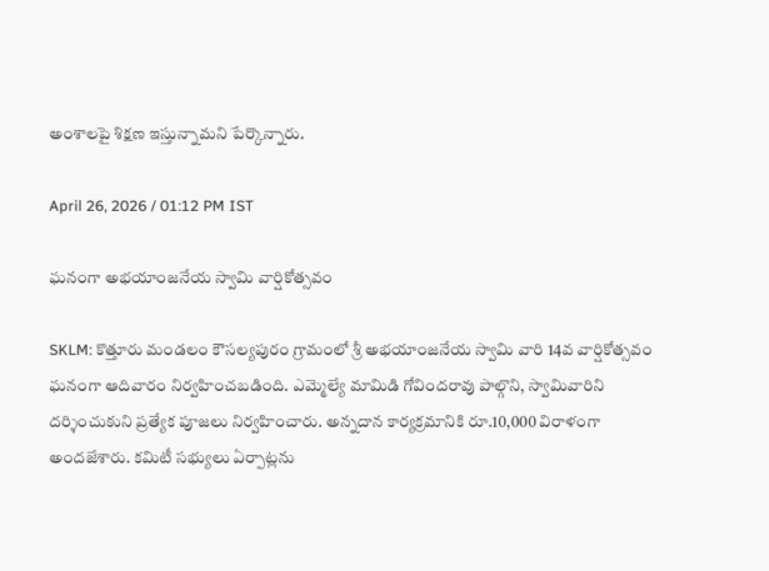అంశాలపై శిక్షణ ఇస్తున్నామని పేర్కొన్నారు.

April 26, 2026 / 01:12 PM IST

ఘనంగా అభయాంజనేయ స్వామి వార్షికోత్సవం

SKLM: కొత్తూరు మండలం కౌసల్యపురం గ్రామంలో శ్రీ అభయాంజనేయ స్వామి వారి 14వ వార్షికోత్సవం ఘనంగా ఆదివారం నిర్వహించబడింది. ఎమ్మెల్యే మామిడి గోవిందరావు పాల్గొని, స్వామివారిని దర్శించుకుని ప్రత్యేక పూజలు నిర్వహించారు. అన్నదాన కార్యక్రమానికి రూ.10,000 విరాళంగా అందజేశారు. కమిటీ సభ్యులు ఏర్పాట్లను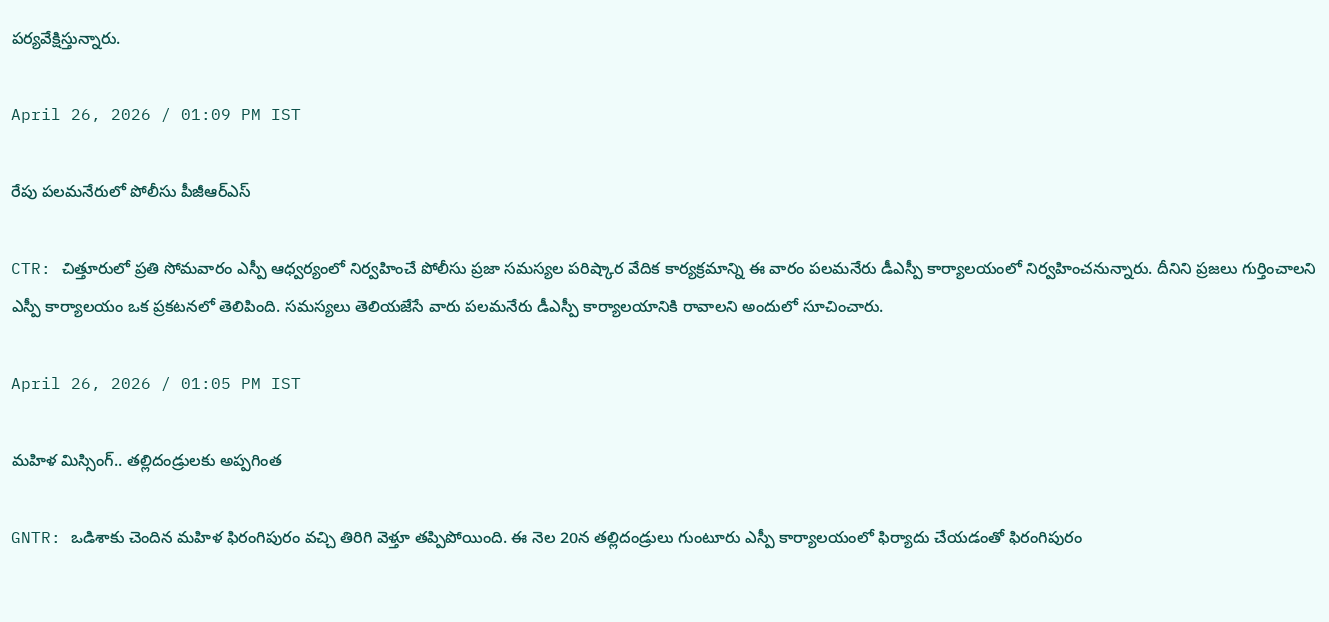పర్యవేక్షిస్తున్నారు.

April 26, 2026 / 01:09 PM IST

రేపు పలమనేరులో పోలీసు పీజీఆర్ఎస్

CTR: చిత్తూరులో ప్రతి సోమవారం ఎస్పీ ఆధ్వర్యంలో నిర్వహించే పోలీసు ప్రజా సమస్యల పరిష్కార వేదిక కార్యక్రమాన్ని ఈ వారం పలమనేరు డీఎస్పీ కార్యాలయంలో నిర్వహించనున్నారు. దీనిని ప్రజలు గుర్తించాలని ఎస్పీ కార్యాలయం ఒక ప్రకటనలో తెలిపింది. సమస్యలు తెలియజేసే వారు పలమనేరు డీఎస్పీ కార్యాలయానికి రావాలని అందులో సూచించారు.

April 26, 2026 / 01:05 PM IST

మహిళ మిస్సింగ్.. తల్లిదండ్రులకు అప్పగింత

GNTR: ఒడిశాకు చెందిన మహిళ ఫిరంగిపురం వచ్చి తిరిగి వెళ్తూ తప్పిపోయింది. ఈ నెల 20న తల్లిదండ్రులు గుంటూరు ఎస్పీ కార్యాలయంలో ఫిర్యాదు చేయడంతో ఫిరంగిపురం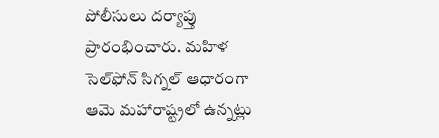పోలీసులు దర్యాప్తు ప్రారంభించారు. మహిళ సెల్‌ఫోన్ సిగ్నల్ ఆధారంగా ఆమె మహారాష్ట్రలో ఉన్నట్లు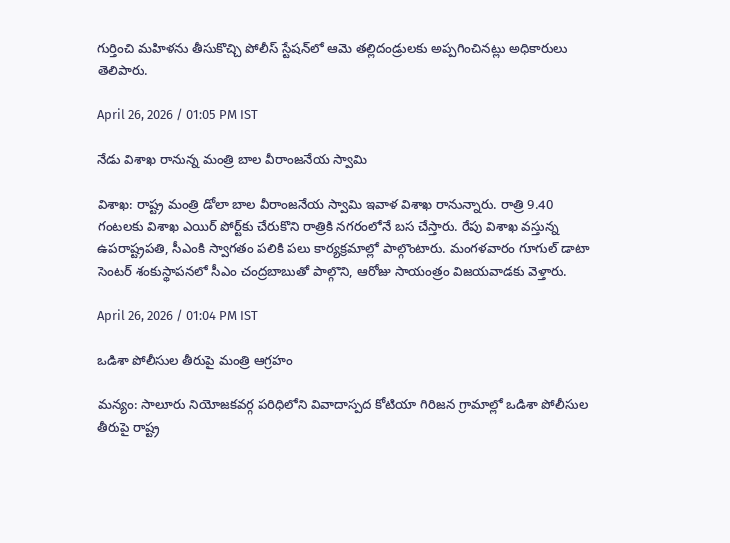గుర్తించి మహిళను తీసుకొచ్చి పోలీస్ స్టేషన్‌లో ఆమె తల్లిదండ్రులకు అప్పగించినట్లు అధికారులు తెలిపారు.

April 26, 2026 / 01:05 PM IST

నేడు విశాఖ రానున్న మంత్రి బాల వీరాంజనేయ స్వామి

విశాఖ: రాష్ట్ర మంత్రి డోలా బాల వీరాంజనేయ స్వామి ఇవాళ విశాఖ రానున్నారు. రాత్రి 9.40 గంటలకు విశాఖ ఎయిర్ పోర్ట్‌కు చేరుకొని రాత్రికి నగరంలోనే బస చేస్తారు. రేపు విశాఖ వస్తున్న ఉపరాష్ట్రపతి, సీఎంకి స్వాగతం పలికి పలు కార్యక్రమాల్లో పాల్గొంటారు. మంగళవారం గూగుల్ డాటా సెంటర్ శంకుస్థాపనలో సీఎం చంద్రబాబుతో పాల్గొని, ఆరోజు సాయంత్రం విజయవాడకు వెళ్తారు.

April 26, 2026 / 01:04 PM IST

ఒడిశా పోలీసుల తీరుపై మంత్రి ఆగ్రహం

మన్యం: సాలూరు నియోజకవర్గ పరిధిలోని వివాదాస్పద కోటియా గిరిజన గ్రామాల్లో ఒడిశా పోలీసుల తీరుపై రాష్ట్ర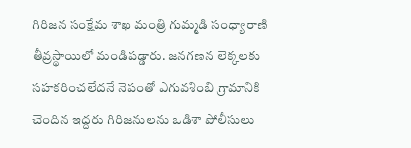గిరిజన సంక్షేమ శాఖ మంత్రి గుమ్మడి సంధ్యారాణి తీవ్రస్థాయిలో మండిపడ్డారు. జనగణన లెక్కలకు సహకరించలేదనే నెపంతో ఎగువశింబి గ్రామానికి చెందిన ఇద్దరు గిరిజనులను ఒడిశా పోలీసులు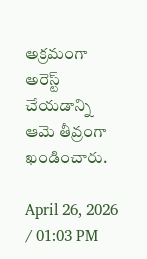అక్రమంగా అరెస్ట్ చేయడాన్ని ఆమె తీవ్రంగా ఖండించారు.

April 26, 2026 / 01:03 PM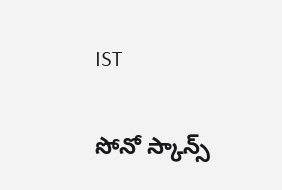IST

సోనో స్కాన్స్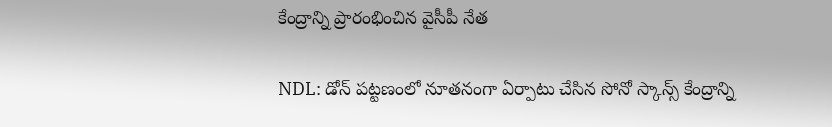కేంద్రాన్ని ప్రారంభించిన వైసీపీ నేత

NDL: డోన్ పట్టణంలో నూతనంగా ఏర్పాటు చేసిన సోనో స్కాన్స్ కేంద్రాన్ని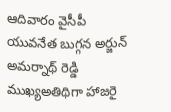ఆదివారం వైసీపీ యువనేత బుగ్గన అర్జున్ అమర్నాథ్ రెడ్డి ముఖ్యఅతిథిగా హాజరై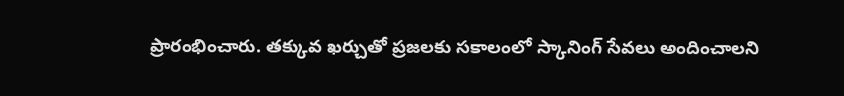ప్రారంభించారు. తక్కువ ఖర్చుతో ప్రజలకు సకాలంలో స్కానింగ్ సేవలు అందించాలని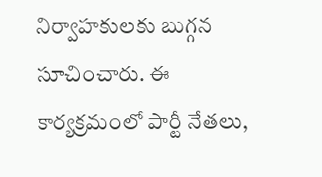నిర్వాహకులకు బుగ్గన సూచించారు. ఈ కార్యక్రమంలో పార్టీ నేతలు,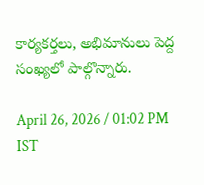కార్యకర్తలు, అభిమానులు పెద్ద సంఖ్యలో పాల్గొన్నారు.

April 26, 2026 / 01:02 PM IST